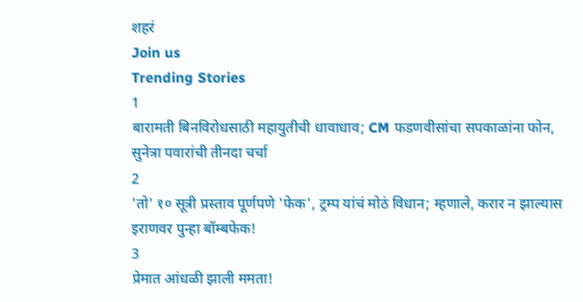शहरं
Join us
Trending Stories
1
बारामती बिनविरोधसाठी महायुतीची धावाधाव; CM फडणवीसांचा सपकाळांना फोन, सुनेत्रा पवारांची तीनदा चर्चा
2
'तो' १० सूत्री प्रस्ताव पूर्णपणे 'फेक', ट्रम्प यांचं मोठं विधान; म्हणाले, करार न झाल्यास इराणवर पुन्हा बॉम्बफेक!
3
प्रेमात आंधळी झाली ममता!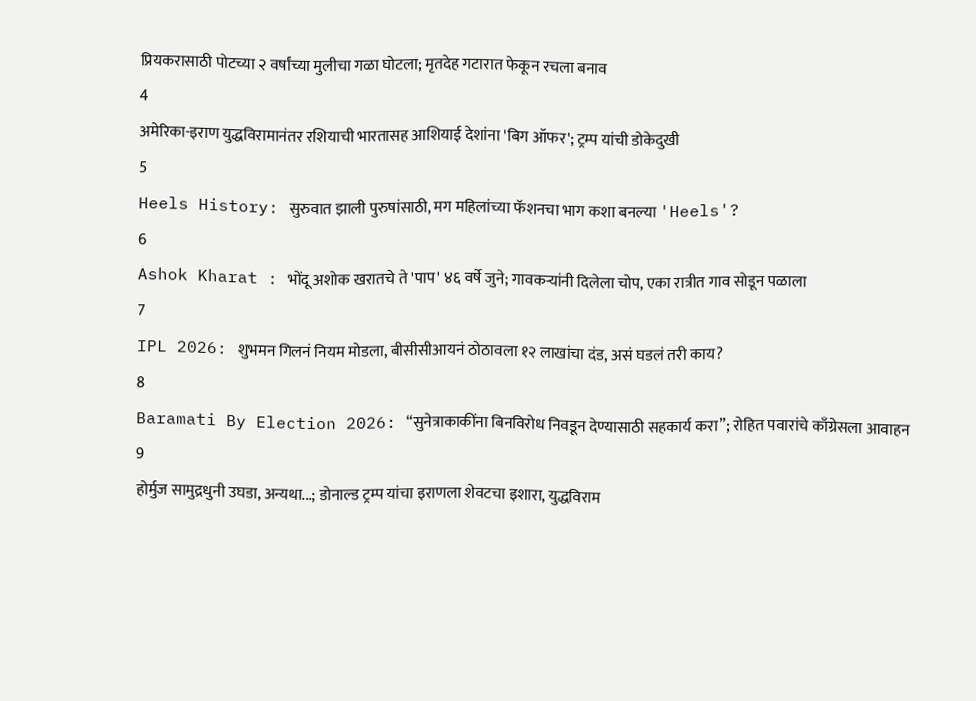प्रियकरासाठी पोटच्या २ वर्षांच्या मुलीचा गळा घोटला; मृतदेह गटारात फेकून रचला बनाव
4
अमेरिका-इराण युद्धविरामानंतर रशियाची भारतासह आशियाई देशांना 'बिग ऑफर'; ट्रम्प यांची डोकेदुखी
5
Heels History: सुरुवात झाली पुरुषांसाठी, मग महिलांच्या फॅशनचा भाग कशा बनल्या 'Heels'?
6
Ashok Kharat : भोंदू अशोक खरातचे ते 'पाप' ४६ वर्षे जुने; गावकऱ्यांनी दिलेला चोप, एका रात्रीत गाव सोडून पळाला
7
IPL 2026: शुभमन गिलनं नियम मोडला, बीसीसीआयनं ठोठावला १२ लाखांचा दंड, असं घडलं तरी काय?
8
Baramati By Election 2026: “सुनेत्राकाकींना बिनविरोध निवडून देण्यासाठी सहकार्य करा”; रोहित पवारांचे काँग्रेसला आवाहन
9
होर्मुज सामुद्रधुनी उघडा, अन्यथा...; डोनाल्ड ट्रम्प यांचा इराणला शेवटचा इशारा, युद्धविराम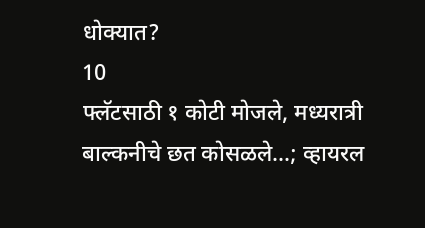धोक्यात?
10
फ्लॅटसाठी १ कोटी मोजले, मध्यरात्री बाल्कनीचे छत कोसळले...; व्हायरल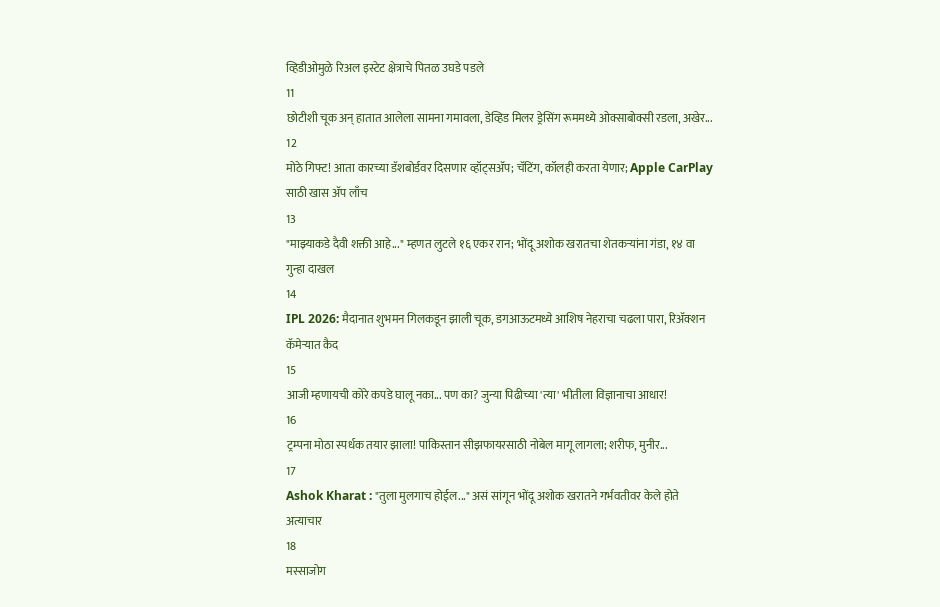व्हिडीओमुळे रिअल इस्टेट क्षेत्राचे पितळ उघडे पडले
11
छोटीशी चूक अन् हातात आलेला सामना गमावला, डेव्हिड मिलर ड्रेसिंग रूममध्ये ओक्साबोक्सी रडला, अखेर...
12
मोठे गिफ्ट! आता कारच्या डॅशबोर्डवर दिसणार व्हॉट्सॲप; चॅटिंग, कॉलही करता येणार; Apple CarPlay साठी खास अ‍ॅप लाँच
13
"माझ्याकडे दैवी शक्ती आहे..." म्हणत लुटले १६ एकर रान; भोंदू अशोक खरातचा शेतकऱ्यांना गंडा, १४ वा गुन्हा दाखल
14
IPL 2026: मैदानात शुभमन गिलकडून झाली चूक, डगआऊटमध्ये आशिष नेहराचा चढला पारा, रिअ‍ॅक्शन कॅमेऱ्यात कैद
15
आजी म्हणायची कोरे कपडे घालू नका... पण का? जुन्या पिढीच्या 'त्या' भीतीला विज्ञानाचा आधार!
16
ट्रम्पना मोठा स्पर्धक तयार झाला! पाकिस्तान सीझफायरसाठी नोबेल मागू लागला; शरीफ, मुनीर...
17
Ashok Kharat : "तुला मुलगाच होईल..." असं सांगून भोंदू अशोक खरातने गर्भवतीवर केले होते अत्याचार
18
मस्साजोग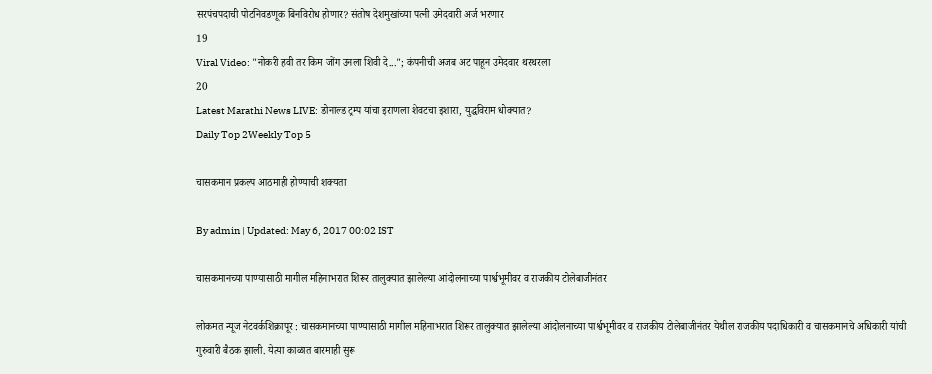सरपंचपदाची पोटनिवडणूक बिनविरोध होणार? संतोष देशमुखांच्या पत्नी उमेदवारी अर्ज भरणार
19
Viral Video: "नोकरी हवी तर किम जोंग उनला शिवी दे..."; कंपनीची अजब अट पाहून उमेदवार थरथरला
20
Latest Marathi News LIVE: डोनाल्ड ट्रम्प यांचा इराणला शेवटचा इशारा, युद्धविराम धोक्यात?
Daily Top 2Weekly Top 5

चासकमान प्रकल्प आठमाही होण्याची शक्यता

By admin | Updated: May 6, 2017 00:02 IST

चासकमानच्या पाण्यासाठी मागील महिनाभरात शिरूर तालुक्यात झालेल्या आंदोलनाच्या पार्श्वभूमीवर व राजकीय टोलेबाजीनंतर

लोकमत न्यूज नेटवर्कशिक्रापूर : चासकमानच्या पाण्यासाठी मागील महिनाभरात शिरूर तालुक्यात झालेल्या आंदोलनाच्या पार्श्वभूमीवर व राजकीय टोलेबाजीनंतर येथील राजकीय पदाधिकारी व चासकमानचे अधिकारी यांची गुरुवारी बैठक झाली. येत्या काळात बारमाही सुरू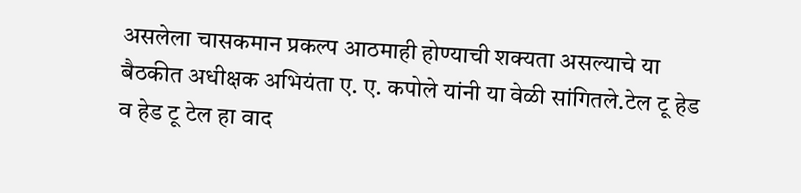असलेला चासकमान प्रकल्प आठमाही होण्याची शक्यता असल्याचे या बैठकीत अधीक्षक अभियंता ए. ए. कपोले यांनी या वेळी सांगितले.टेल टू हेड व हेड टू टेल हा वाद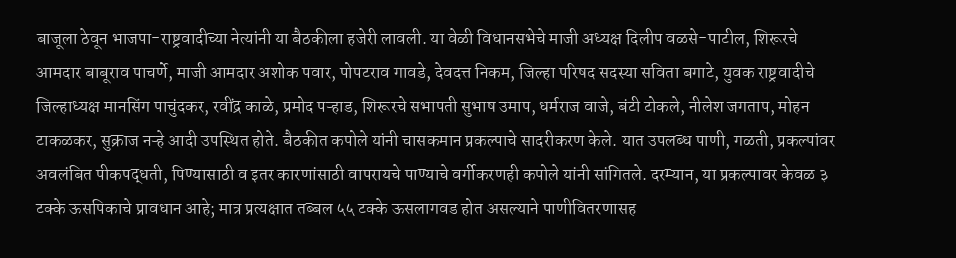बाजूला ठेवून भाजपा-राष्ट्रवादीच्या नेत्यांनी या बैठकीला हजेरी लावली. या वेळी विधानसभेचे माजी अध्यक्ष दिलीप वळसे-पाटील, शिरूरचे आमदार बाबूराव पाचर्णे, माजी आमदार अशोक पवार, पोपटराव गावडे, देवदत्त निकम, जिल्हा परिषद सदस्या सविता बगाटे, युवक राष्ट्रवादीचे जिल्हाध्यक्ष मानसिंग पाचुंदकर, रवींद्र काळे, प्रमोद पऱ्हाड, शिरूरचे सभापती सुभाष उमाप, धर्मराज वाजे, बंटी टोकले, नीलेश जगताप, मोहन टाकळकर, सुक्राज नऱ्हे आदी उपस्थित होते. बैठकीत कपोले यांनी चासकमान प्रकल्पाचे सादरीकरण केले. यात उपलब्ध पाणी, गळती, प्रकल्पांवर अवलंबित पीकपद्धती, पिण्यासाठी व इतर कारणांसाठी वापरायचे पाण्याचे वर्गीकरणही कपोले यांनी सांगितले. दरम्यान, या प्रकल्पावर केवळ ३ टक्के ऊसपिकाचे प्रावधान आहे; मात्र प्रत्यक्षात तब्बल ५५ टक्के ऊसलागवड होत असल्याने पाणीवितरणासह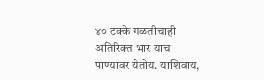४० टक्के गळतीचाही अतिरिक्त भार याच पाण्यावर येतोय. याशिवाय,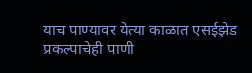याच पाण्यावर येत्या काळात एसईझेड प्रकल्पाचेही पाणी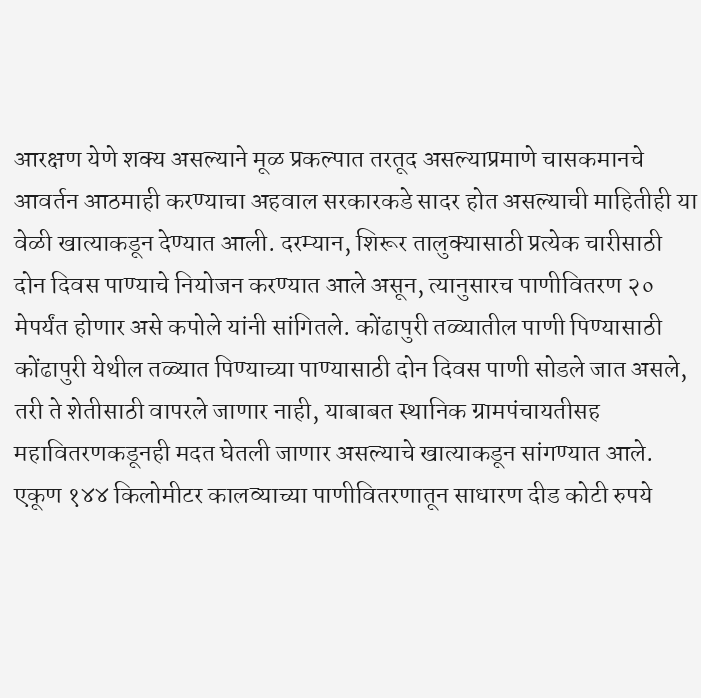आरक्षण येणे शक्य असल्याने मूळ प्रकल्पात तरतूद असल्याप्रमाणे चासकमानचे आवर्तन आठमाही करण्याचा अहवाल सरकारकडे सादर होत असल्याची माहितीही या वेळी खात्याकडून देण्यात आली. दरम्यान, शिरूर तालुक्यासाठी प्रत्येक चारीसाठी दोन दिवस पाण्याचे नियोजन करण्यात आले असून, त्यानुसारच पाणीवितरण २० मेपर्यंत होणार असे कपोले यांनी सांगितले. कोंढापुरी तळ्यातील पाणी पिण्यासाठी कोंढापुरी येथील तळ्यात पिण्याच्या पाण्यासाठी दोन दिवस पाणी सोडले जात असले, तरी ते शेतीसाठी वापरले जाणार नाही, याबाबत स्थानिक ग्रामपंचायतीसह महावितरणकडूनही मदत घेतली जाणार असल्याचे खात्याकडून सांगण्यात आले. एकूण १४४ किलोमीटर कालव्याच्या पाणीवितरणातून साधारण दीड कोटी रुपये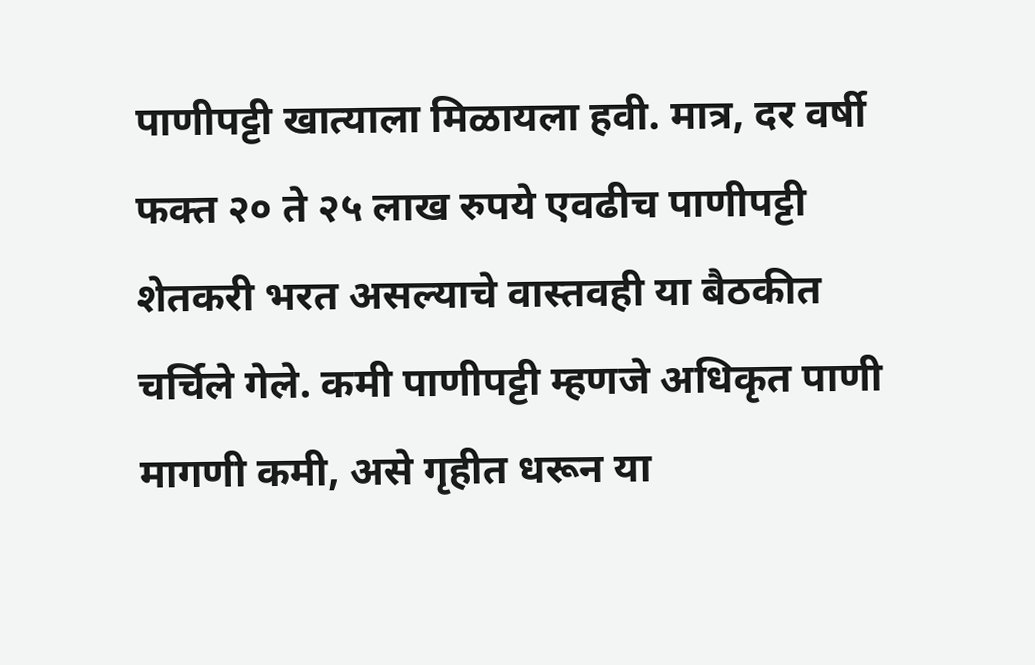पाणीपट्टी खात्याला मिळायला हवी. मात्र, दर वर्षी फक्त २० ते २५ लाख रुपये एवढीच पाणीपट्टी शेतकरी भरत असल्याचे वास्तवही या बैठकीत चर्चिले गेले. कमी पाणीपट्टी म्हणजे अधिकृत पाणी मागणी कमी, असे गृहीत धरून या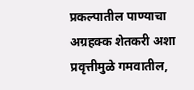प्रकल्पातील पाण्याचा अग्रहक्क शेतकरी अशा प्रवृत्तीमुळे गमवातील,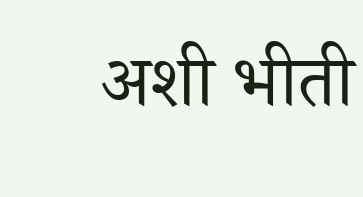अशी भीती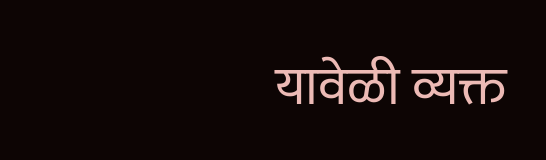यावेळी व्यक्त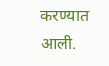करण्यात आली.